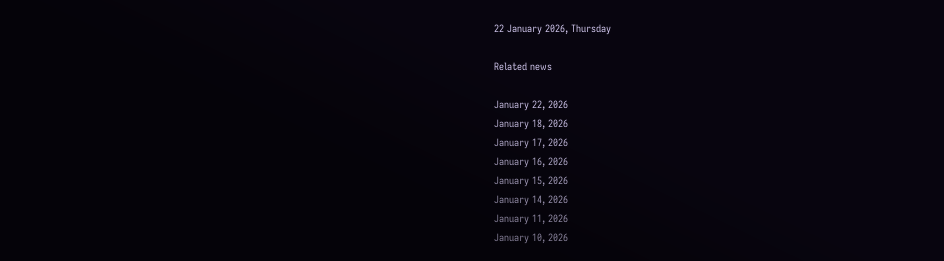22 January 2026, Thursday

Related news

January 22, 2026
January 18, 2026
January 17, 2026
January 16, 2026
January 15, 2026
January 14, 2026
January 11, 2026
January 10, 2026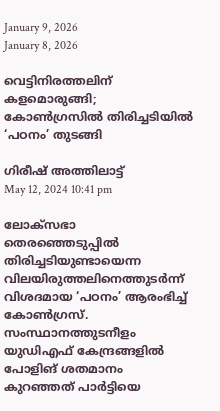January 9, 2026
January 8, 2026

വെട്ടിനിരത്തലിന് കളമൊരുങ്ങി; കോണ്‍ഗ്രസില്‍ തിരിച്ചടിയില്‍ ‘പഠനം’ തുടങ്ങി

ഗിരീഷ് അത്തിലാട്ട്
May 12, 2024 10:41 pm

ലോക്‌സഭാ തെരഞ്ഞെടുപ്പില്‍ തിരിച്ചടിയുണ്ടായെന്ന വിലയിരുത്തലിനെത്തുടര്‍ന്ന് വിശദമായ ‘പഠനം’ ആരംഭിച്ച് കോണ്‍ഗ്രസ്. സംസ്ഥാനത്തുടനീളം യുഡിഎഫ് കേന്ദ്രങ്ങളില്‍ പോളിങ് ശതമാനം കുറഞ്ഞത് പാര്‍ട്ടിയെ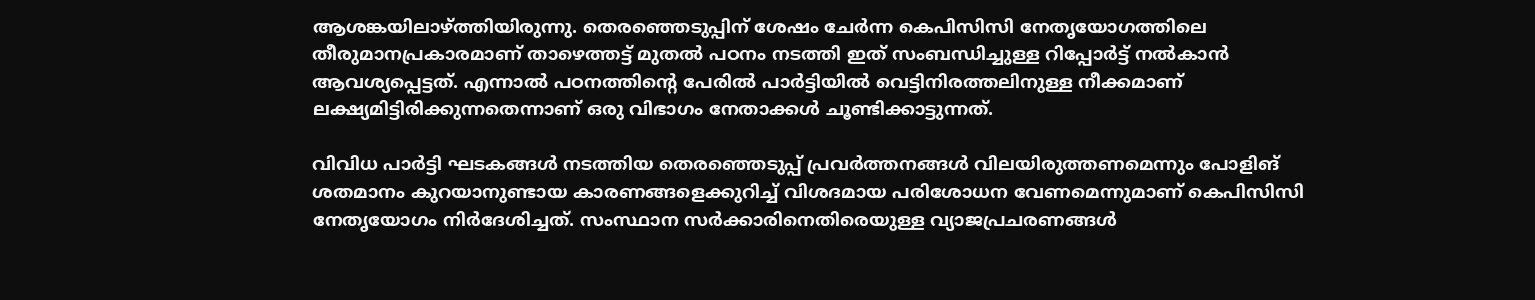ആശങ്കയിലാഴ്ത്തിയിരുന്നു. തെരഞ്ഞെടുപ്പിന് ശേഷം ചേര്‍ന്ന കെപിസിസി നേതൃയോഗത്തിലെ തീരുമാനപ്രകാരമാണ് താഴെത്തട്ട് മുതല്‍ പഠനം നടത്തി ഇത് സംബന്ധിച്ചുള്ള റിപ്പോര്‍ട്ട് നല്‍കാന്‍ ആവശ്യപ്പെട്ടത്. എന്നാല്‍ പഠനത്തിന്റെ പേരില്‍ പാര്‍ട്ടിയില്‍ വെട്ടിനിരത്തലിനുള്ള നീക്കമാണ് ലക്ഷ്യമിട്ടിരിക്കുന്നതെന്നാണ് ഒരു വിഭാഗം നേതാക്കള്‍ ചൂണ്ടിക്കാട്ടുന്നത്.

വിവിധ പാര്‍ട്ടി ഘടകങ്ങള്‍ നടത്തിയ തെരഞ്ഞെടുപ്പ് പ്രവര്‍ത്തനങ്ങള്‍ വിലയിരുത്തണമെന്നും പോളിങ് ശതമാനം കുറയാനുണ്ടായ കാരണങ്ങളെക്കുറിച്ച് വിശദമായ പരിശോധന വേണമെന്നുമാണ് കെപിസിസി നേതൃയോഗം നിര്‍ദേശിച്ചത്. സംസ്ഥാന സര്‍ക്കാരിനെതിരെയുള്ള വ്യാജപ്രചരണങ്ങള്‍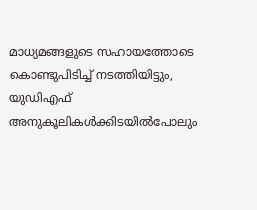മാധ്യമങ്ങളുടെ സഹായത്തോടെ കൊണ്ടുപിടിച്ച് നടത്തിയിട്ടും, യുഡിഎഫ് അനുകൂലികള്‍ക്കിടയില്‍പോലും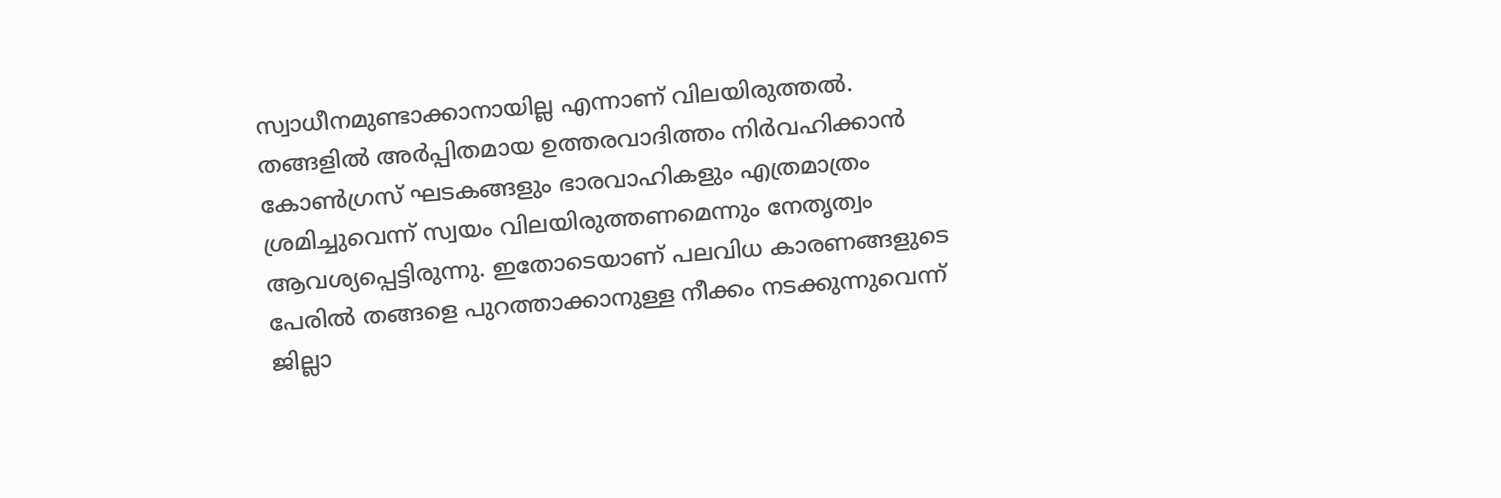സ്വാധീനമുണ്ടാക്കാനായില്ല എന്നാണ് വിലയിരുത്തല്‍. തങ്ങളില്‍ അര്‍പ്പിതമായ ഉത്തരവാദിത്തം നിര്‍വഹിക്കാന്‍ കോണ്‍ഗ്രസ് ഘടകങ്ങളും ഭാരവാഹികളും എത്രമാത്രം ശ്രമിച്ചുവെന്ന് സ്വയം വിലയിരുത്തണമെന്നും നേതൃത്വം ആവശ്യപ്പെട്ടിരുന്നു. ഇതോടെയാണ് പലവിധ കാരണങ്ങളുടെ പേരില്‍ തങ്ങളെ പുറത്താക്കാനുള്ള നീക്കം നടക്കുന്നുവെന്ന് ജില്ലാ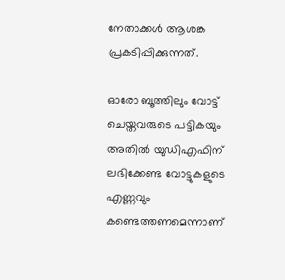നേതാക്കള്‍ ആശങ്ക പ്രകടിപ്പിക്കുന്നത്.

ഓരോ ബൂത്തിലും വോട്ട് ചെയ്തവരുടെ പട്ടികയും അതില്‍ യുഡിഎഫിന് ലഭിക്കേണ്ട വോട്ടുകളുടെ എണ്ണവും കണ്ടെത്തണമെന്നാണ്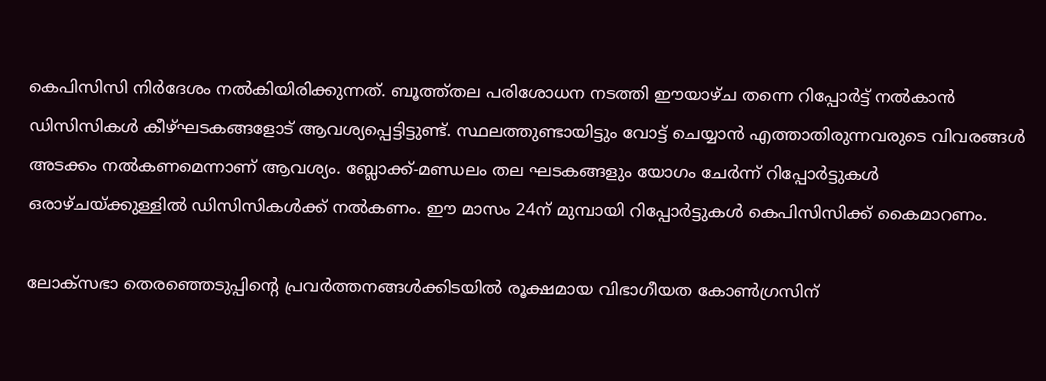കെപിസിസി നിര്‍ദേശം നല്‍കിയിരിക്കുന്നത്. ബൂത്ത്തല പരിശോധന നടത്തി ഈയാഴ്ച തന്നെ റിപ്പോര്‍ട്ട് നല്‍കാന്‍ ഡിസിസികള്‍ കീഴ്ഘടകങ്ങളോട് ആവശ്യപ്പെട്ടിട്ടുണ്ട്. സ്ഥലത്തുണ്ടായിട്ടും വോട്ട് ചെയ്യാന്‍ എത്താതിരുന്നവരുടെ വിവരങ്ങള്‍ അടക്കം നല്‍കണമെന്നാണ് ആവശ്യം. ബ്ലോക്ക്-മണ്ഡലം തല ഘടകങ്ങളും യോഗം ചേര്‍ന്ന് റിപ്പോര്‍ട്ടുകള്‍ ഒരാഴ്ചയ്ക്കുള്ളില്‍ ഡിസിസികള്‍ക്ക് നല്‍കണം. ഈ മാസം 24ന് മുമ്പായി റിപ്പോര്‍ട്ടുകള്‍ കെപിസിസിക്ക് കൈമാറണം.

ലോക്‌സഭാ തെരഞ്ഞെടുപ്പിന്റെ പ്രവര്‍ത്തനങ്ങള്‍ക്കിടയില്‍ രൂക്ഷമായ വിഭാഗീയത കോണ്‍ഗ്രസിന്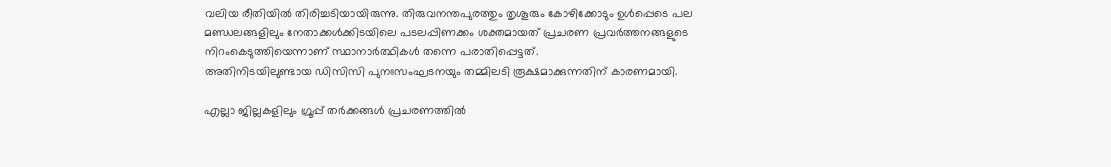വലിയ രീതിയില്‍ തിരിച്ചടിയായിരുന്നു. തിരുവനന്തപുരത്തും തൃശൂരും കോഴിക്കോടും ഉള്‍പ്പെടെ പല മണ്ഡലങ്ങളിലും നേതാക്കള്‍ക്കിടയിലെ പടലപ്പിണക്കം ശക്തമായത് പ്രചരണ പ്രവര്‍ത്തനങ്ങളുടെ നിറംകെടുത്തിയെന്നാണ് സ്ഥാനാര്‍ത്ഥികള്‍ തന്നെ പരാതിപ്പെട്ടത്.
അതിനിടയിലുണ്ടായ ഡിസിസി പുനഃസംഘടനയും തമ്മിലടി രൂക്ഷമാക്കുന്നതിന് കാരണമായി.

എല്ലാ ജില്ലകളിലും ഗ്രൂപ്പ് തര്‍ക്കങ്ങള്‍ പ്രചരണത്തില്‍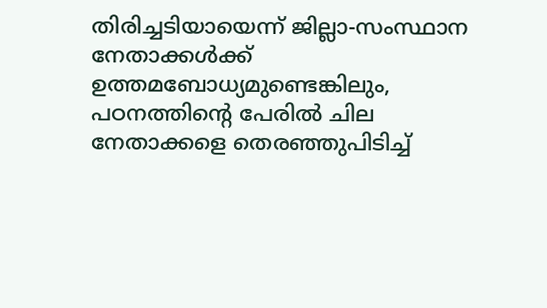തിരിച്ചടിയായെന്ന് ജില്ലാ-സംസ്ഥാന നേതാക്കള്‍ക്ക് ഉത്തമബോധ്യമുണ്ടെങ്കിലും, പഠനത്തിന്റെ പേരില്‍ ചില നേതാക്കളെ തെരഞ്ഞുപിടിച്ച്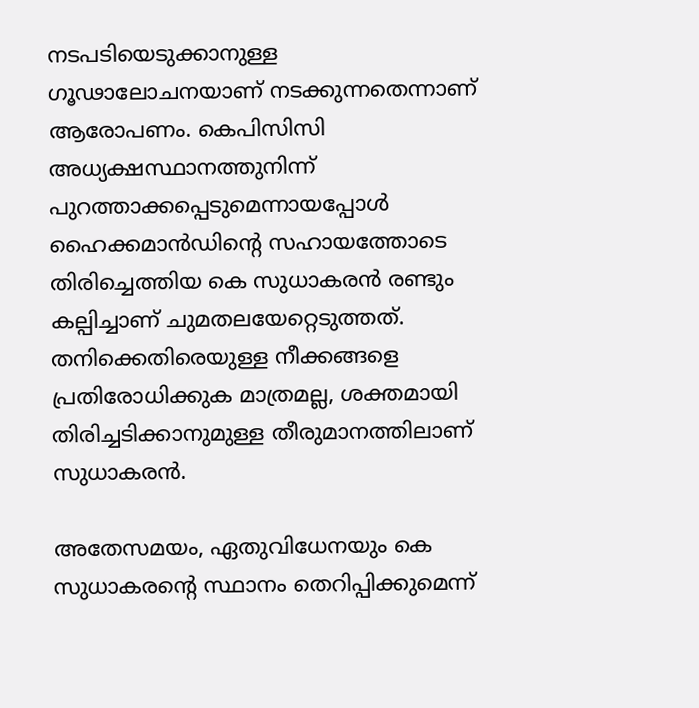നടപടിയെടുക്കാനുള്ള ഗൂഢാലോചനയാണ് നടക്കുന്നതെന്നാണ് ആരോപണം. കെപിസിസി അധ്യക്ഷസ്ഥാനത്തുനിന്ന് പുറത്താക്കപ്പെടുമെന്നായപ്പോള്‍ ഹൈക്കമാന്‍ഡിന്റെ സഹായത്തോടെ തിരിച്ചെത്തിയ കെ സുധാകരന്‍ രണ്ടും കല്പിച്ചാണ് ചുമതലയേറ്റെടുത്തത്. തനിക്കെതിരെയുള്ള നീക്കങ്ങളെ പ്രതിരോധിക്കുക മാത്രമല്ല, ശക്തമായി തിരിച്ചടിക്കാനുമുള്ള തീരുമാനത്തിലാണ് സുധാകരന്‍.

അതേസമയം, ഏതുവിധേനയും കെ സുധാകരന്റെ സ്ഥാനം തെറിപ്പിക്കുമെന്ന്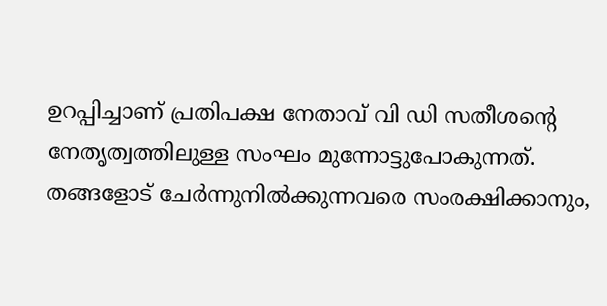ഉറപ്പിച്ചാണ് പ്രതിപക്ഷ നേതാവ് വി ഡി സതീശന്റെ നേതൃത്വത്തിലുള്ള സംഘം മുന്നോട്ടുപോകുന്നത്. തങ്ങളോട് ചേര്‍ന്നുനില്‍ക്കുന്നവരെ സംരക്ഷിക്കാനും,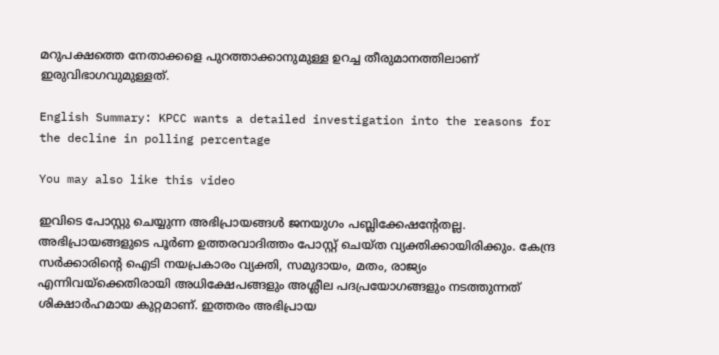മറുപക്ഷത്തെ നേതാക്കളെ പുറത്താക്കാനുമുള്ള ഉറച്ച തീരുമാനത്തിലാണ് ഇരുവിഭാഗവുമുള്ളത്.

English Summary: KPCC wants a detailed investigation into the reasons for the decline in polling percentage

You may also like this video

ഇവിടെ പോസ്റ്റു ചെയ്യുന്ന അഭിപ്രായങ്ങള്‍ ജനയുഗം പബ്ലിക്കേഷന്റേതല്ല. അഭിപ്രായങ്ങളുടെ പൂര്‍ണ ഉത്തരവാദിത്തം പോസ്റ്റ് ചെയ്ത വ്യക്തിക്കായിരിക്കും. കേന്ദ്ര സര്‍ക്കാരിന്റെ ഐടി നയപ്രകാരം വ്യക്തി, സമുദായം, മതം, രാജ്യം എന്നിവയ്‌ക്കെതിരായി അധിക്ഷേപങ്ങളും അശ്ലീല പദപ്രയോഗങ്ങളും നടത്തുന്നത് ശിക്ഷാര്‍ഹമായ കുറ്റമാണ്. ഇത്തരം അഭിപ്രായ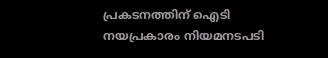പ്രകടനത്തിന് ഐടി നയപ്രകാരം നിയമനടപടി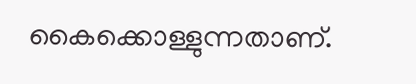കൈക്കൊള്ളുന്നതാണ്.